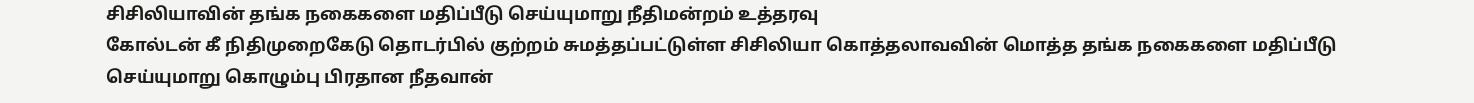சிசிலியாவின் தங்க நகைகளை மதிப்பீடு செய்யுமாறு நீதிமன்றம் உத்தரவு
கோல்டன் கீ நிதிமுறைகேடு தொடர்பில் குற்றம் சுமத்தப்பட்டுள்ள சிசிலியா கொத்தலாவவின் மொத்த தங்க நகைகளை மதிப்பீடு செய்யுமாறு கொழும்பு பிரதான நீதவான்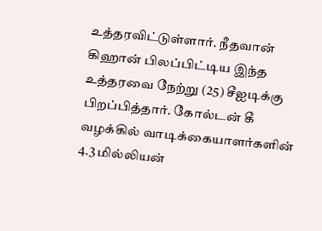உத்தரவிட்டுள்ளார். நீதவான் கிஹான் பிலப்பிட்டிய இந்த உத்தரவை நேற்று (25) சீஐடிக்கு பிறப்பித்தார். கோல்டன் கீ வழக்கில் வாடிக்கையாளர்களின் 4.3 மில்லியன்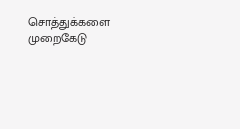சொத்துக்களை முறைகேடு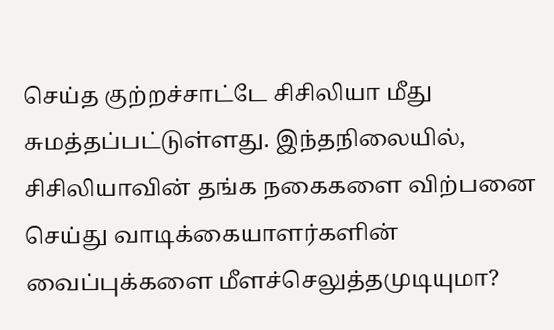செய்த குற்றச்சாட்டே சிசிலியா மீது சுமத்தப்பட்டுள்ளது. இந்தநிலையில், சிசிலியாவின் தங்க நகைகளை விற்பனை செய்து வாடிக்கையாளர்களின் வைப்புக்களை மீளச்செலுத்தமுடியுமா?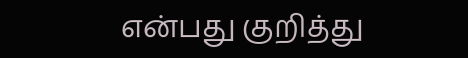என்பது குறித்து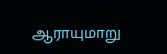ஆராயுமாறு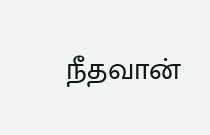நீதவான்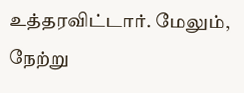உத்தரவிட்டார். மேலும், நேற்று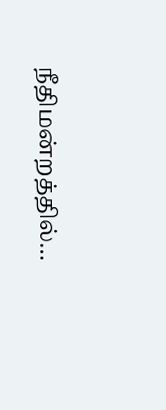நீதிமன்றத்தில்…